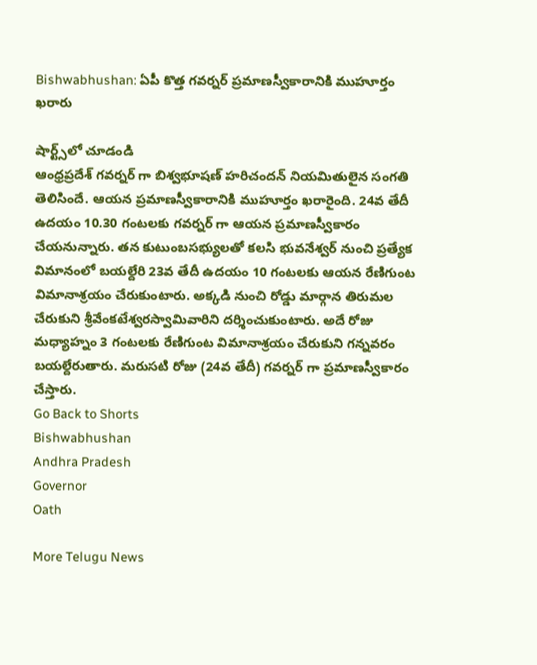Bishwabhushan: ఏపీ కొత్త గవర్నర్ ప్రమాణస్వీకారానికి ముహూర్తం ఖరారు

షార్ట్స్‌లో చూడండి
ఆంధ్రప్రదేశ్ గవర్నర్ గా బిశ్వభూషణ్ హరిచందన్ నియమితులైన సంగతి తెలిసిందే. ఆయన ప్రమాణస్వీకారానికి ముహూర్తం ఖరారైంది. 24వ తేదీ ఉదయం 10.30 గంటలకు గవర్నర్ గా ఆయన ప్రమాణస్వీకారం చేయనున్నారు. తన కుటుంబసభ్యులతో కలసి భువనేశ్వర్ నుంచి ప్రత్యేక విమానంలో బయల్దేరి 23వ తేదీ ఉదయం 10 గంటలకు ఆయన రేణిగుంట విమానాశ్రయం చేరుకుంటారు. అక్కడి నుంచి రోడ్డు మార్గాన తిరుమల చేరుకుని శ్రీవేంకటేశ్వరస్వామివారిని దర్శించుకుంటారు. అదే రోజు మధ్యాహ్నం 3 గంటలకు రేణిగుంట విమానాశ్రయం చేరుకుని గన్నవరం బయల్దేరుతారు. మరుసటి రోజు (24వ తేదీ) గవర్నర్ గా ప్రమాణస్వీకారం చేస్తారు.
Go Back to Shorts
Bishwabhushan
Andhra Pradesh
Governor
Oath

More Telugu News